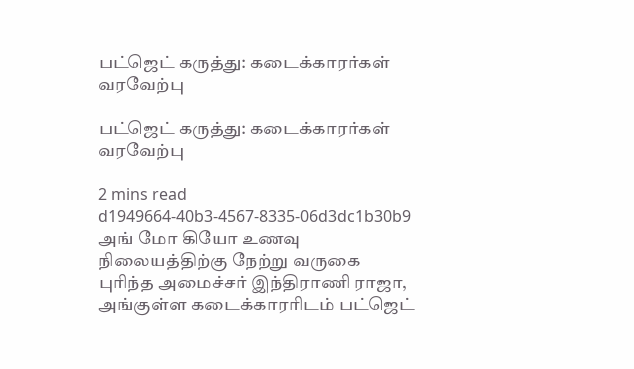பட்ஜெட் கருத்து: கடைக்காரர்கள் வரவேற்பு

பட்ஜெட் கருத்து: கடைக்காரர்கள் வரவேற்பு

2 mins read
d1949664-40b3-4567-8335-06d3dc1b30b9
அங் மோ கியோ உணவு நிலையத்திற்கு நேற்று வருகை புரிந்த அமைச்சர் இந்திராணி ராஜா, அங்குள்ள கடைக்காரரிடம் பட்ஜெட்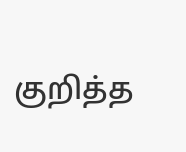குறித்த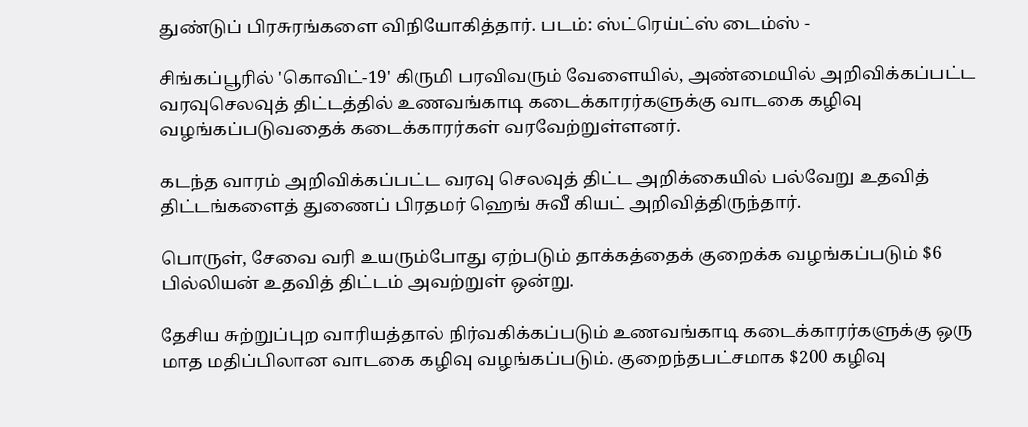துண்டுப் பிரசுரங்களை விநியோகித்தார். படம்: ஸ்ட்ரெய்ட்ஸ் டைம்ஸ் -

சிங்கப்பூரில் 'கொவிட்-19' கிருமி பரவிவரும் வேளையில், அண்மையில் அறிவிக்கப்பட்ட வரவுசெலவுத் திட்டத்தில் உணவங்காடி கடைக்காரர்களுக்கு வாடகை கழிவு வழங்கப்படுவதைக் கடைக்காரர்கள் வரவேற்றுள்ளனர்.

கடந்த வாரம் அறிவிக்கப்பட்ட வரவு செலவுத் திட்ட அறிக்கையில் பல்வேறு உதவித் திட்டங்களைத் துணைப் பிரதமர் ஹெங் சுவீ கியட் அறிவித்திருந்தார்.

பொருள், சேவை வரி உயரும்போது ஏற்படும் தாக்கத்தைக் குறைக்க வழங்கப்படும் $6 பில்லியன் உதவித் திட்டம் அவற்றுள் ஒன்று.

தேசிய சுற்றுப்புற வாரியத்தால் நிர்வகிக்கப்படும் உணவங்காடி கடைக்காரர்களுக்கு ஒரு மாத மதிப்பிலான வாடகை கழிவு வழங்கப்படும். குறைந்தபட்சமாக $200 கழிவு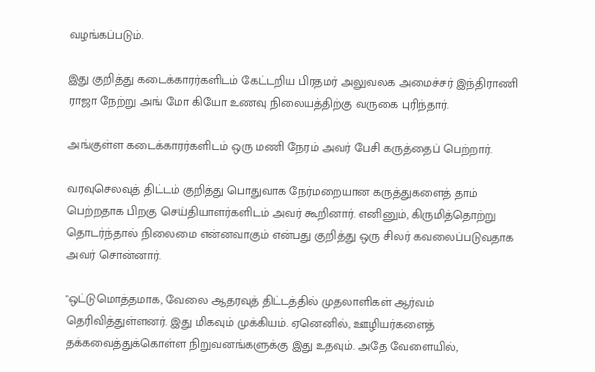வழங்கப்படும்.

இது குறித்து கடைக்காரர்களிடம் கேட்டறிய பிரதமர் அலுவலக அமைச்சர் இந்திராணி ராஜா நேற்று அங் மோ கியோ உணவு நிலையத்திற்கு வருகை புரிந்தார்.

அங்குள்ள கடைக்காரர்களிடம் ஒரு மணி நேரம் அவர் பேசி கருத்தைப் பெற்றார்.

வரவுசெலவுத் திட்டம் குறித்து பொதுவாக நேர்மறையான கருத்துகளைத் தாம் பெற்றதாக பிறகு செய்தியாளர்களிடம் அவர் கூறினார். எனினும், கிருமித்தொற்று தொடர்ந்தால் நிலைமை என்னவாகும் என்பது குறித்து ஒரு சிலர் கவலைப்படுவதாக அவர் சொன்னார்.

"ஒட்டுமொத்தமாக, வேலை ஆதரவுத் திட்டத்தில் முதலாளிகள் ஆர்வம் தெரிவித்துள்ளனர். இது மிகவும் முக்கியம். ஏனெனில், ஊழியர்களைத் தக்கவைத்துக்கொள்ள நிறுவனங்களுக்கு இது உதவும். அதே வேளையில்,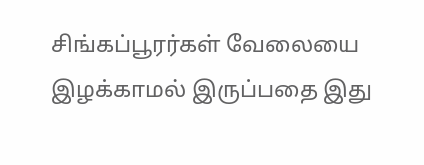சிங்கப்பூரர்கள் வேலையை இழக்காமல் இருப்பதை இது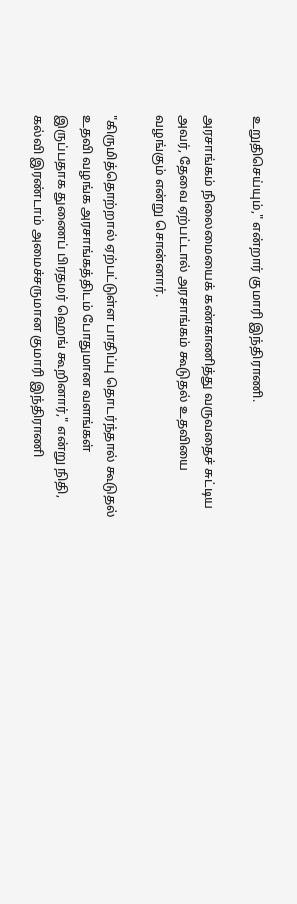உறுதிசெய்யும்," என்றார் குமாரி இந்திராணி.

அரசாங்கம் நிலைமையைக் கண்காணித்து வருவதைச் சுட்டிய அவர், தேவை ஏற்பட்டால் அரசாங்கம் கூடுதல் உதவியை வழங்கும் என்று சொன்னார்.

"கிருமித்தொற்றால் ஏற்பட்டுள்ள பாதிப்பு தொடர்ந்தால் கூடுதல் உதவி வழங்க அரசாங்கத்திடம் போதுமான வளங்கள் இருப்பதாக துணைப் பிரதமர் ஹெங் கூறினார்," என்று நிதி, கல்வி இரண்டாம் அமைச்சருமான குமாரி இந்திராணி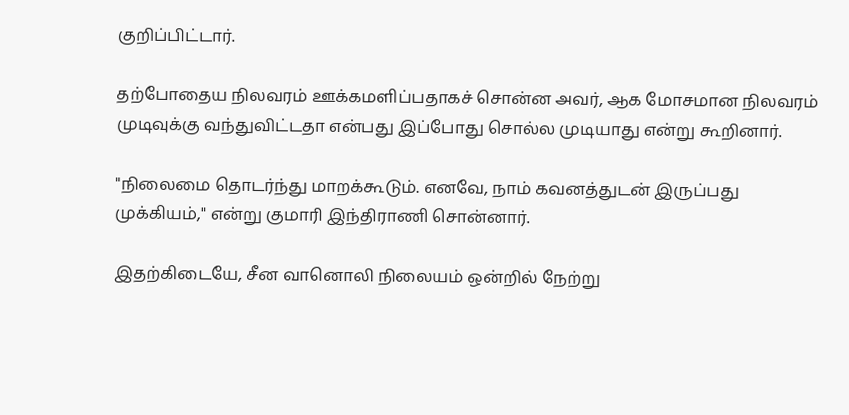குறிப்பிட்டார்.

தற்போதைய நிலவரம் ஊக்கமளிப்பதாகச் சொன்ன அவர், ஆக மோசமான நிலவரம் முடிவுக்கு வந்துவிட்டதா என்பது இப்போது சொல்ல முடியாது என்று கூறினார்.

"நிலைமை தொடர்ந்து மாறக்கூடும். எனவே, நாம் கவனத்துடன் இருப்பது முக்கியம்," என்று குமாரி இந்திராணி சொன்னார்.

இதற்கிடையே, சீன வானொலி நிலையம் ஒன்றில் நேற்று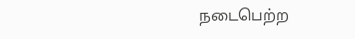நடைபெற்ற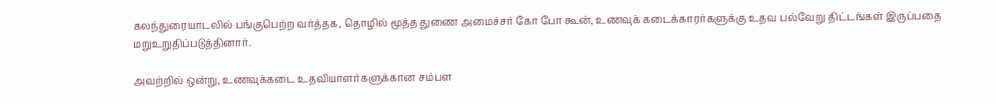கலந்துரையாடலில் பங்குபெற்ற வர்த்தக, தொழில் மூத்த துணை அமைச்சர் கோ போ கூன், உணவுக் கடைக்காரர்களுக்கு உதவ பல்வேறு திட்டங்கள் இருப்பதை மறுஉறுதிப்படுத்தினார்.

அவற்றில் ஒன்று, உணவுக்கடை உதவியாளர்களுக்கான சம்பள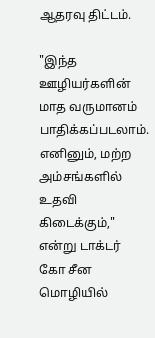ஆதரவு திட்டம்.

"இந்த ஊழியர்களின் மாத வருமானம் பாதிக்கப்படலாம். எனினும், மற்ற அம்சங்களில் உதவி கிடைக்கும்," என்று டாக்டர் கோ சீன மொழியில்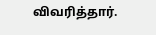விவரித்தார்.